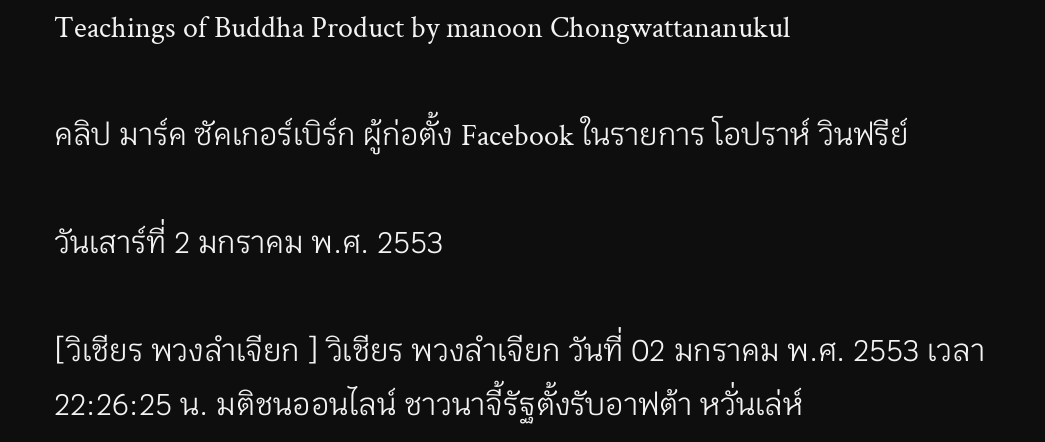Teachings of Buddha Product by manoon Chongwattananukul

คลิป มาร์ค ซัคเกอร์เบิร์ก ผู้ก่อตั้ง Facebook ในรายการ โอปราห์ วินฟรีย์

วันเสาร์ที่ 2 มกราคม พ.ศ. 2553

[วิเชียร พวงลำเจียก ] วิเชียร พวงลำเจียก วันที่ 02 มกราคม พ.ศ. 2553 เวลา 22:26:25 น. มติชนออนไลน์ ชาวนาจี้รัฐตั้งรับอาฟต้า หวั่นเล่ห์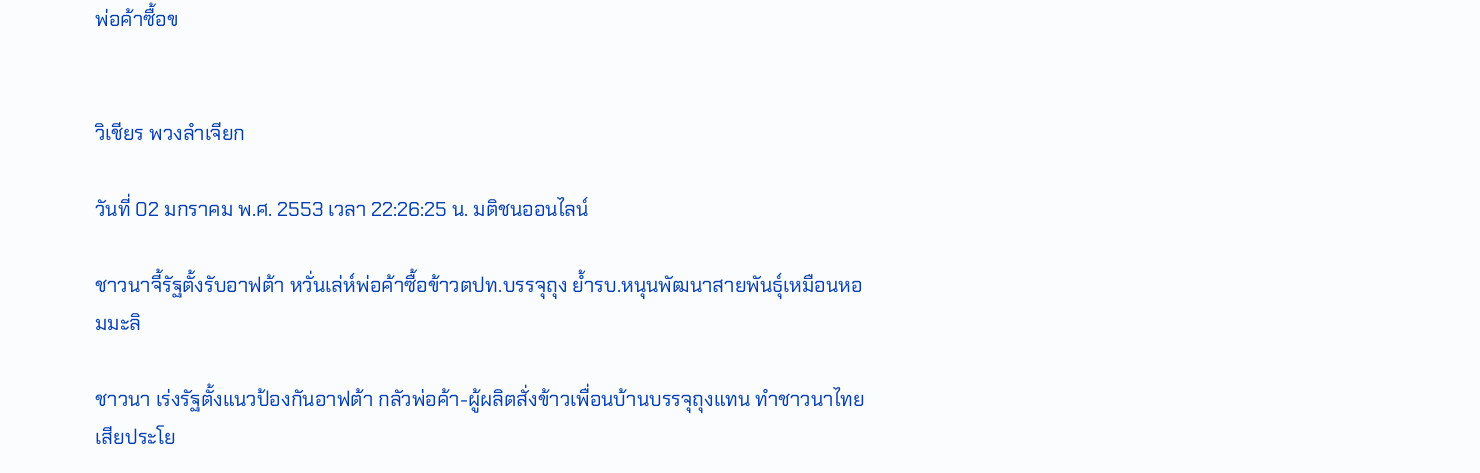พ่อค้าซื้อข


วิเชียร พวงลำเจียก

วันที่ 02 มกราคม พ.ศ. 2553 เวลา 22:26:25 น. มติชนออนไลน์

ชาวนาจี้รัฐตั้งรับอาฟต้า หวั่นเล่ห์พ่อค้าซื้อข้าวตปท.บรรจุถุง ย้ำรบ.หนุนพัฒนาสายพันธุ์เหมือนหอมมะลิ

ชาวนา เร่งรัฐตั้งแนวป้องกันอาฟต้า กลัวพ่อค้า-ผู้ผลิตสั่งข้าวเพื่อนบ้านบรรจุถุงแทน ทำชาวนาไทยเสียประโย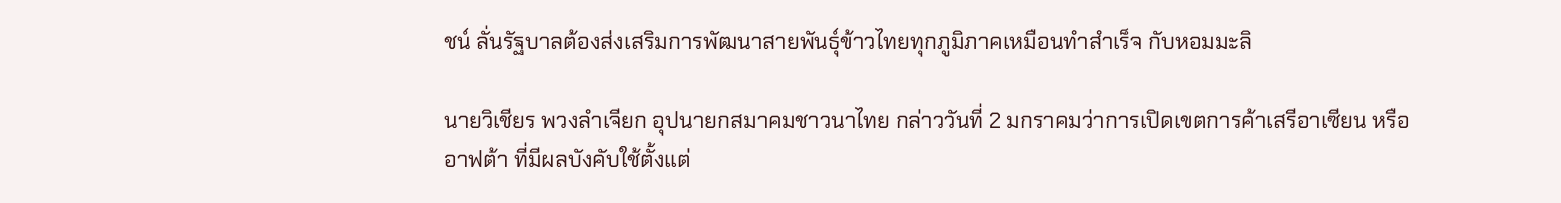ชน์ ลั่นรัฐบาลต้องส่งเสริมการพัฒนาสายพันธุ์ข้าวไทยทุกภูมิภาคเหมือนทำสำเร็จ กับหอมมะลิ

นายวิเชียร พวงลำเจียก อุปนายกสมาคมชาวนาไทย กล่าววันที่ 2 มกราคมว่าการเปิดเขตการค้าเสรีอาเซียน หรืออาฟต้า ที่มีผลบังคับใช้ตั้งแต่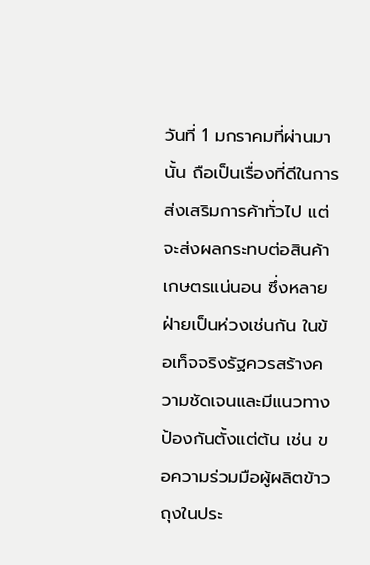วันที่ 1 มกราคมที่ผ่านมานั้น ถือเป็นเรื่องที่ดีในการส่งเสริมการค้าทั่วไป แต่จะส่งผลกระทบต่อสินค้าเกษตรแน่นอน ซึ่งหลายฝ่ายเป็นห่วงเช่นกัน ในข้อเท็จจริงรัฐควรสร้างความชัดเจนและมีแนวทางป้องกันตั้งแต่ต้น เช่น ขอความร่วมมือผู้ผลิตข้าวถุงในประ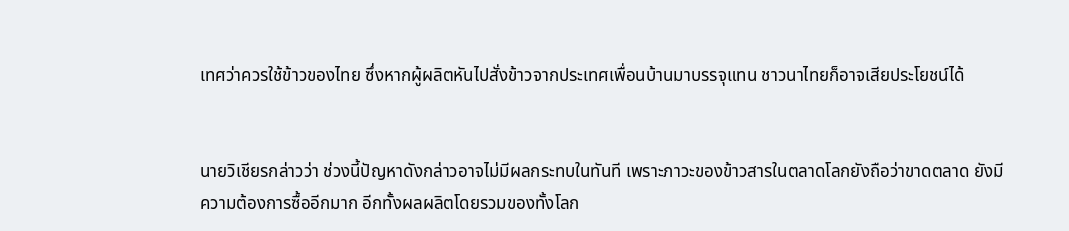เทศว่าควรใช้ข้าวของไทย ซึ่งหากผู้ผลิตหันไปสั่งข้าวจากประเทศเพื่อนบ้านมาบรรจุแทน ชาวนาไทยก็อาจเสียประโยชน์ได้


นายวิเชียรกล่าวว่า ช่วงนี้ปัญหาดังกล่าวอาจไม่มีผลกระทบในทันที เพราะภาวะของข้าวสารในตลาดโลกยังถือว่าขาดตลาด ยังมีความต้องการซื้ออีกมาก อีกทั้งผลผลิตโดยรวมของทั้งโลก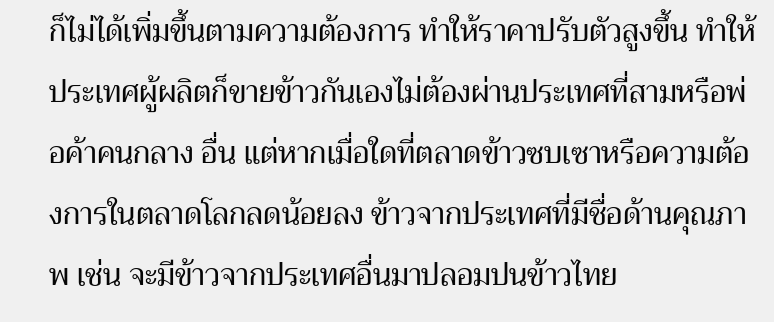ก็ไม่ได้เพิ่มขึ้นตามความต้องการ ทำให้ราคาปรับตัวสูงขึ้น ทำให้ประเทศผู้ผลิตก็ขายข้าวกันเองไม่ต้องผ่านประเทศที่สามหรือพ่อค้าคนกลาง อื่น แต่หากเมื่อใดที่ตลาดข้าวซบเซาหรือความต้องการในตลาดโลกลดน้อยลง ข้าวจากประเทศที่มีชื่อด้านคุณภาพ เช่น จะมีข้าวจากประเทศอื่นมาปลอมปนข้าวไทย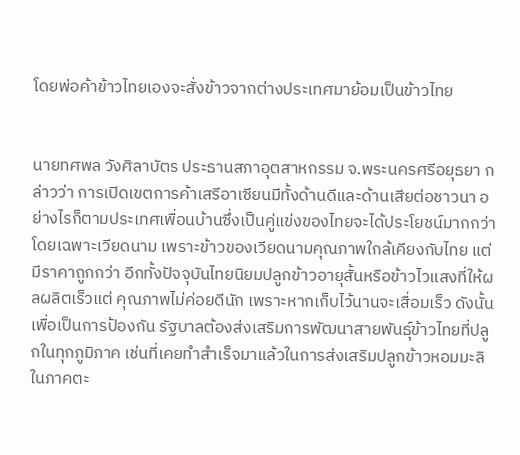โดยพ่อค้าข้าวไทยเองจะสั่งข้าวจากต่างประเทศมาย้อมเป็นข้าวไทย


นายทศพล วังศิลาบัตร ประธานสภาอุตสาหกรรม จ.พระนครศรีอยุธยา กล่าวว่า การเปิดเขตการค้าเสรีอาเซียนมีทั้งด้านดีและด้านเสียต่อชาวนา อย่างไรก็ตามประเทศเพื่อนบ้านซึ่งเป็นคู่แข่งของไทยจะได้ประโยชน์มากกว่า โดยเฉพาะเวียดนาม เพราะข้าวของเวียดนามคุณภาพใกล้เคียงกับไทย แต่มีราคาถูกกว่า อีกทั้งปัจจุบันไทยนิยมปลูกข้าวอายุสั้นหรือข้าวไวแสงที่ให้ผลผลิตเร็วแต่ คุณภาพไม่ค่อยดีนัก เพราะหากเก็บไว้นานจะเสื่อมเร็ว ดังนั้น เพื่อเป็นการป้องกัน รัฐบาลต้องส่งเสริมการพัฒนาสายพันธุ์ข้าวไทยที่ปลูกในทุกภูมิภาค เช่นที่เคยทำสำเร็จมาแล้วในการส่งเสริมปลูกข้าวหอมมะลิในภาคตะ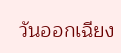วันออกเฉียง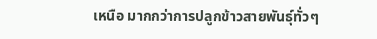เหนือ มากกว่าการปลูกข้าวสายพันธุ์ทั่วๆ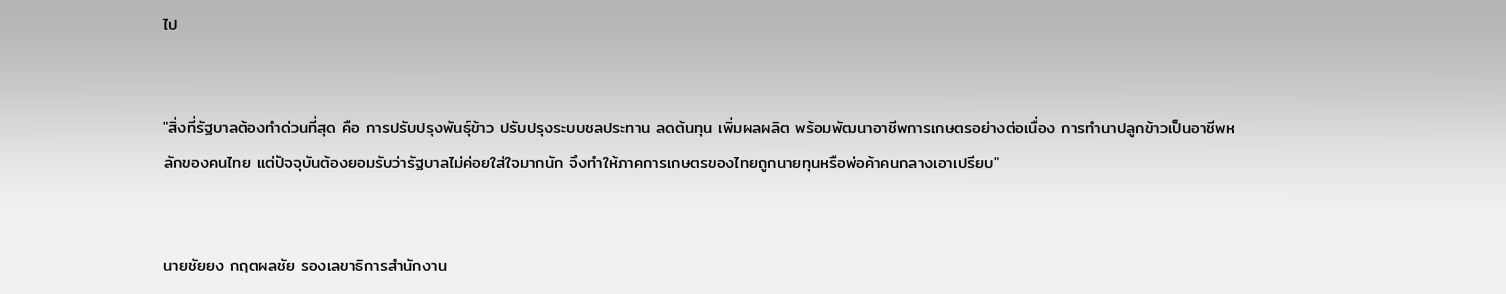ไป


"สิ่งที่รัฐบาลต้องทำด่วนที่สุด คือ การปรับปรุงพันธุ์ข้าว ปรับปรุงระบบชลประทาน ลดต้นทุน เพิ่มผลผลิต พร้อมพัฒนาอาชีพการเกษตรอย่างต่อเนื่อง การทำนาปลูกข้าวเป็นอาชีพหลักของคนไทย แต่ปัจจุบันต้องยอมรับว่ารัฐบาลไม่ค่อยใส่ใจมากนัก จึงทำให้ภาคการเกษตรของไทยถูกนายทุนหรือพ่อค้าคนกลางเอาเปรียบ"


นายชัยยง กฤตผลชัย รองเลขาธิการสำนักงาน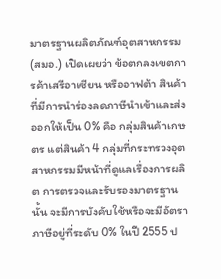มาตรฐานผลิตภัณฑ์อุตสาหกรรม (สมอ.) เปิดเผยว่า ข้อตกลงเขตการค้าเสรีอาเซียน หรืออาฟต้า สินค้าที่มีการนำร่องลดภาษีนำเข้าและส่งออกให้เป็น 0% คือ กลุ่มสินค้าเกษตร แต่สินค้า 4 กลุ่มที่กระทรวงอุตสาหกรรมมีหน้าที่ดูแลเรื่องการผลิต การตรวจและรับรองมาตรฐานนั้น จะมีการบังคับใช้หรือจะมีอัตราภาษีอยู่ที่ระดับ 0% ในปี 2555 ป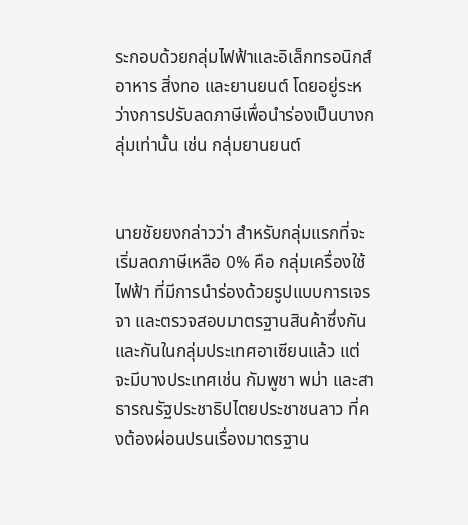ระกอบด้วยกลุ่มไฟฟ้าและอิเล็กทรอนิกส์ อาหาร สิ่งทอ และยานยนต์ โดยอยู่ระหว่างการปรับลดภาษีเพื่อนำร่องเป็นบางกลุ่มเท่านั้น เช่น กลุ่มยานยนต์


นายชัยยงกล่าวว่า สำหรับกลุ่มแรกที่จะเริ่มลดภาษีเหลือ 0% คือ กลุ่มเครื่องใช้ไฟฟ้า ที่มีการนำร่องด้วยรูปแบบการเจรจา และตรวจสอบมาตรฐานสินค้าซึ่งกันและกันในกลุ่มประเทศอาเซียนแล้ว แต่จะมีบางประเทศเช่น กัมพูชา พม่า และสาธารณรัฐประชาธิปไตยประชาชนลาว ที่คงต้องผ่อนปรนเรื่องมาตรฐาน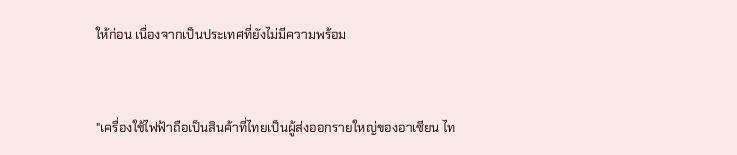ให้ก่อน เนื่องจากเป็นประเทศที่ยังไม่มีความพร้อม


"เครื่องใช้ไฟฟ้าถือเป็นสินค้าที่ไทยเป็นผู้ส่งออกรายใหญ่ของอาเซียน ไท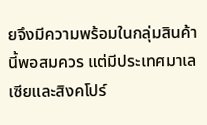ยจึงมีความพร้อมในกลุ่มสินค้านี้พอสมควร แต่มีประเทศมาเลเซียและสิงคโปร์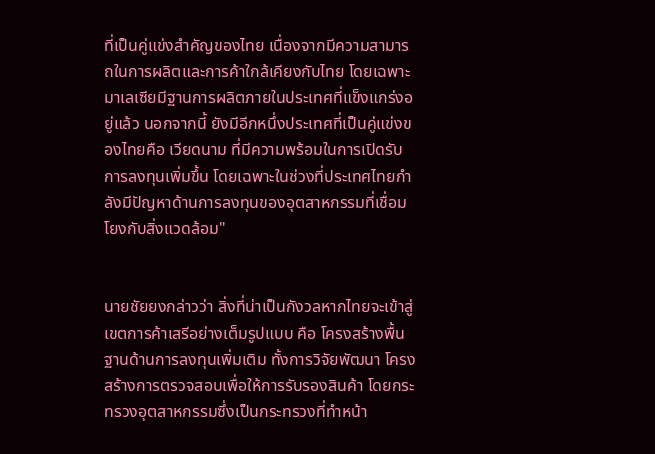ที่เป็นคู่แข่งสำคัญของไทย เนื่องจากมีความสามารถในการผลิตและการค้าใกล้เคียงกับไทย โดยเฉพาะมาเลเซียมีฐานการผลิตภายในประเทศที่แข็งแกร่งอยู่แล้ว นอกจากนี้ ยังมีอีกหนึ่งประเทศที่เป็นคู่แข่งของไทยคือ เวียดนาม ที่มีความพร้อมในการเปิดรับการลงทุนเพิ่มขึ้น โดยเฉพาะในช่วงที่ประเทศไทยกำลังมีปัญหาด้านการลงทุนของอุตสาหกรรมที่เชื่อม โยงกับสิ่งแวดล้อม"


นายชัยยงกล่าวว่า สิ่งที่น่าเป็นกังวลหากไทยจะเข้าสู่เขตการค้าเสรีอย่างเต็มรูปแบบ คือ โครงสร้างพื้นฐานด้านการลงทุนเพิ่มเติม ทั้งการวิจัยพัฒนา โครงสร้างการตรวจสอบเพื่อให้การรับรองสินค้า โดยกระทรวงอุตสาหกรรมซึ่งเป็นกระทรวงที่ทำหน้า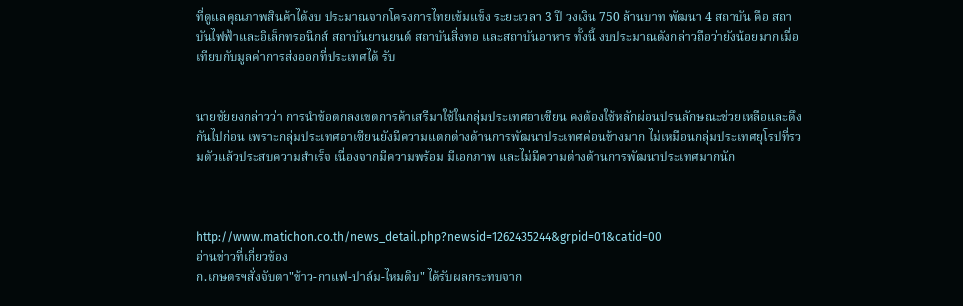ที่ดูแลคุณภาพสินค้าได้งบ ประมาณจากโครงการไทยเข้มแข็ง ระยะเวลา 3 ปี วงเงิน 750 ล้านบาท พัฒนา 4 สถาบัน คือ สถาบันไฟฟ้าและอิเล็กทรอนิกส์ สถาบันยานยนต์ สถาบันสิ่งทอ และสถาบันอาหาร ทั้งนี้ งบประมาณดังกล่าวถือว่ายังน้อยมากเมื่อเทียบกับมูลค่าการส่งออกที่ประเทศได้ รับ


นายชัยยงกล่าวว่า การนำข้อตกลงเขตการค้าเสรีมาใช้ในกลุ่มประเทศอาเซียน คงต้องใช้หลักผ่อนปรนลักษณะช่วยเหลือและดึงกันไปก่อน เพราะกลุ่มประเทศอาเซียนยังมีความแตกต่างด้านการพัฒนาประเทศค่อนข้างมาก ไม่เหมือนกลุ่มประเทศยุโรปที่รวมตัวแล้วประสบความสำเร็จ เนื่องจากมีความพร้อม มีเอกภาพ และไม่มีความต่างด้านการพัฒนาประเทศมากนัก



http://www.matichon.co.th/news_detail.php?newsid=1262435244&grpid=01&catid=00
อ่านข่าวที่เกี่ยวข้อง
ก.เกษตรฯสั่งจับตา"ข้าว-กาแฟ-ปาล์ม-ไหมดิบ" ได้รับผลกระทบจาก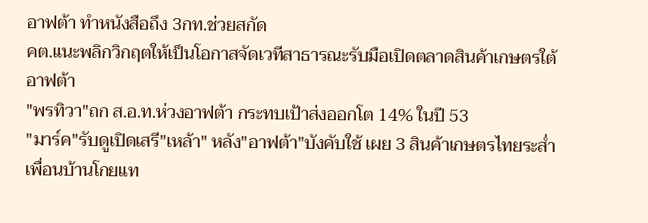อาฟต้า ทำหนังสือถึง 3กท.ช่วยสกัด
คต.แนะพลิกวิกฤตให้เป็นโอกาสจัดเวทีสาธารณะรับมือเปิดตลาดสินค้าเกษตรใต้อาฟต้า
"พรทิวา"ถก ส.อ.ท.ห่วงอาฟต้า กระทบเป้าส่งออกโต 14% ในปี 53
"มาร์ค"รับดูเปิดเสรี"เหล้า" หลัง"อาฟต้า"บังคับใช้ เผย 3 สินค้าเกษตรไทยระส่ำ เพื่อนบ้านโกยแท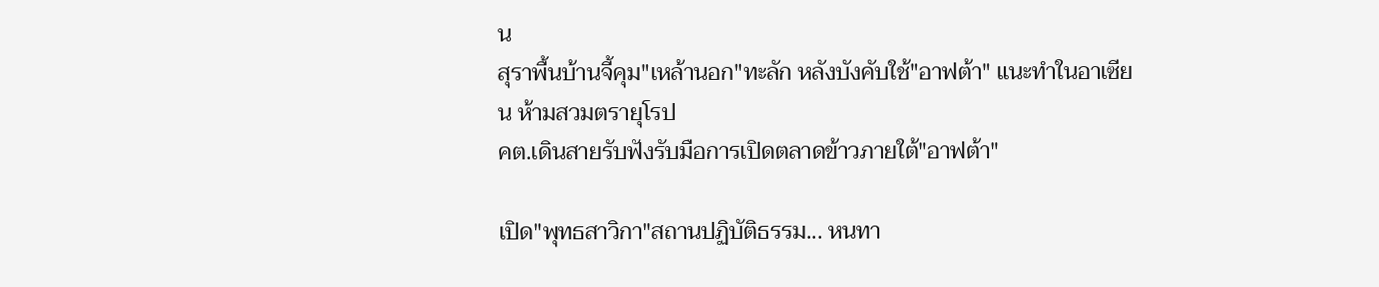น
สุราพื้นบ้านจี้คุม"เหล้านอก"ทะลัก หลังบังคับใช้"อาฟต้า" แนะทำในอาเซียน ห้ามสวมตรายุโรป
คต.เดินสายรับฟังรับมือการเปิดตลาดข้าวภายใต้"อาฟต้า"

เปิด"พุทธสาวิกา"สถานปฏิบัติธรรม... หนทา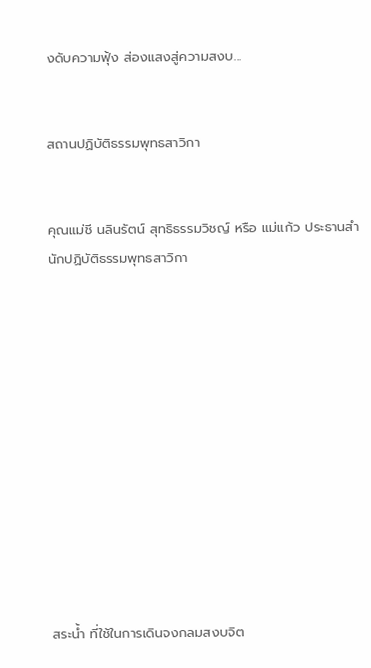งดับความฟุ้ง ส่องแสงสู่ความสงบ...


สถานปฏิบัติธรรมพุทธสาวิกา


คุณแม่ชี นลินรัตน์ สุทธิธรรมวิชญ์ หรือ แม่แก้ว ประธานสำนักปฏิบัติธรรมพุทธสาวิกา












สระน้ำ ที่ใช้ในการเดินจงกลมสงบจิต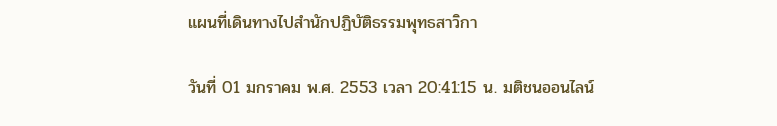แผนที่เดินทางไปสำนักปฏิบัติธรรมพุทธสาวิกา

วันที่ 01 มกราคม พ.ศ. 2553 เวลา 20:41:15 น. มติชนออนไลน์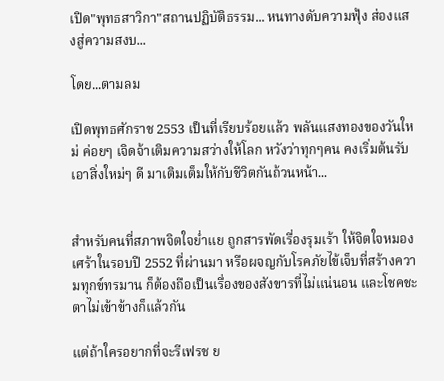เปิด"พุทธสาวิกา"สถานปฏิบัติธรรม... หนทางดับความฟุ้ง ส่องแสงสู่ความสงบ...

โดย...ตามลม

เปิดพุทธศักราช 2553 เป็นที่เรียบร้อยแล้ว พลันแสงทองของวันใหม่ ค่อยๆ เจิดจ้าเติมความสว่างให้โลก หวังว่าทุกๆคน คงเริ่มต้นรับเอาสิ่งใหม่ๆ ดี มาเติมเต็มให้กับชีวิตกันถ้วนหน้า...


สำหรับคนที่สภาพจิตใจย่ำแย ถูกสารพัดเรื่องรุมเร้า ให้จิตใจหมองเศร้าในรอบปี 2552 ที่ผ่านมา หรือผจญกับโรคภัยไข้เจ็บที่สร้างความทุกข์ทรมาน ก็ต้องถือเป็นเรื่องของสังขารที่ไม่แน่นอน และโชคชะตาไม่เข้าข้างก็แล้วกัน

แต่ถ้าใครอยากที่จะรีเฟรช ย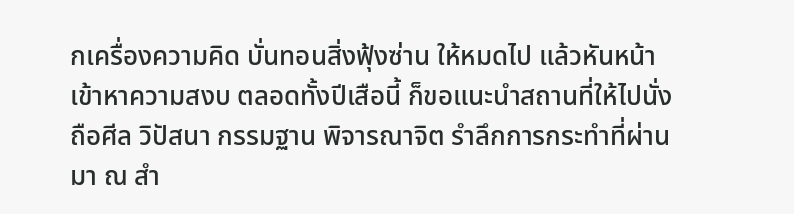กเครื่องความคิด บั่นทอนสิ่งฟุ้งซ่าน ให้หมดไป แล้วหันหน้าเข้าหาความสงบ ตลอดทั้งปีเสือนี้ ก็ขอแนะนำสถานที่ให้ไปนั่งถือศีล วิปัสนา กรรมฐาน พิจารณาจิต รำลึกการกระทำที่ผ่านมา ณ สำ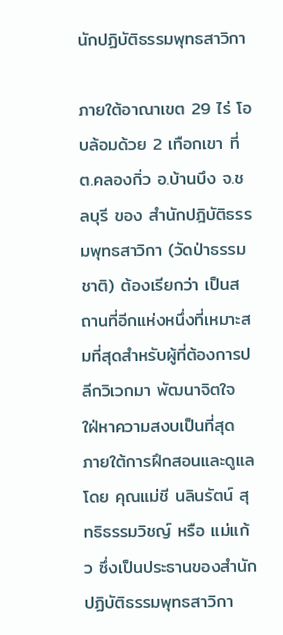นักปฏิบัติธรรมพุทธสาวิกา

ภายใต้อาณาเขต 29 ไร่ โอบล้อมด้วย 2 เทือกเขา ที่ ต.คลองกิ่ว อ.บ้านบึง จ.ชลบุรี ของ สำนักปฎิบัติธรรมพุทธสาวิกา (วัดป่าธรรมชาติ) ต้องเรียกว่า เป็นสถานที่อีกแห่งหนึ่งที่เหมาะสมที่สุดสำหรับผู้ที่ต้องการปลีกวิเวกมา พัฒนาจิตใจ ใฝ่หาความสงบเป็นที่สุด ภายใต้การฝึกสอนและดูแลโดย คุณแม่ชี นลินรัตน์ สุทธิธรรมวิชญ์ หรือ แม่แก้ว ซึ่งเป็นประธานของสำนักปฏิบัติธรรมพุทธสาวิกา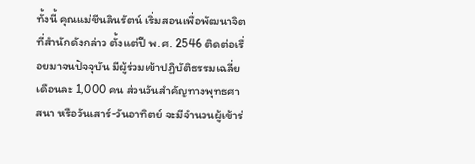ทั้งนี้ คุณแม่ชีนลินรัตน์ เริ่มสอนเพื่อพัฒนาจิตที่สำนักดังกล่าว ตั้งแต่ปี พ.ศ. 2546 ติดต่อเรื่อยมาจนปัจจุบัน มีผู้ร่วมเข้าปฏิบัติธรรมเฉลี่ย เดือนละ 1,000 คน ส่วนวันสำคัญทางพุทธศาสนา หรือวันเสาร์-วันอาทิตย์ จะมีจำนวนผู้เข้าร่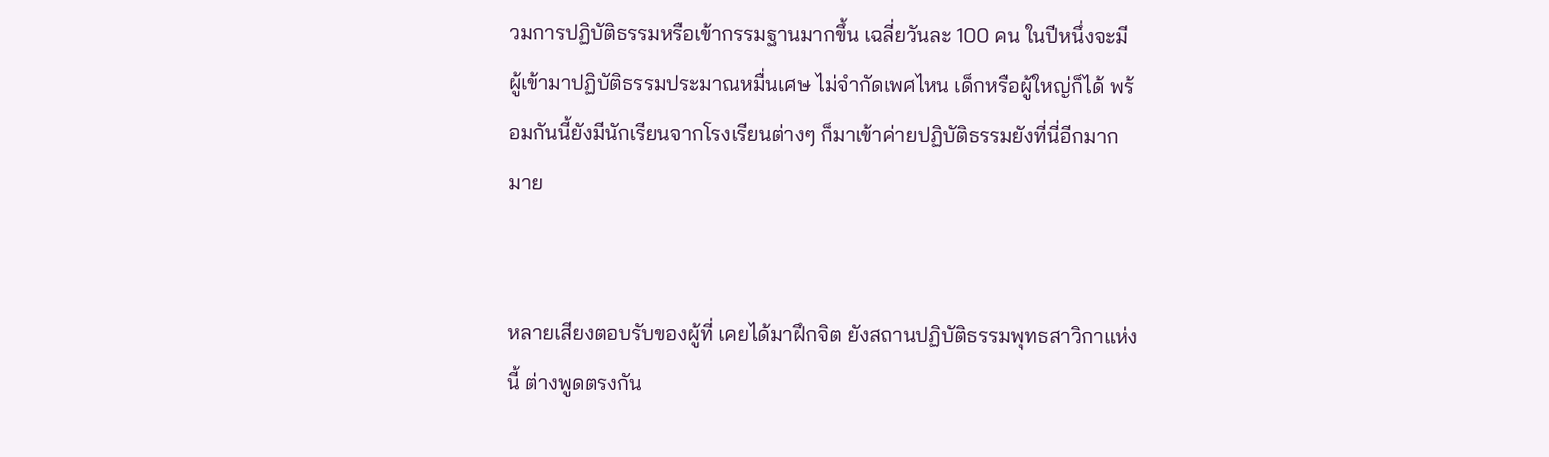วมการปฏิบัติธรรมหรือเข้ากรรมฐานมากขึ้น เฉลี่ยวันละ 100 คน ในปีหนึ่งจะมีผู้เข้ามาปฏิบัติธรรมประมาณหมื่นเศษ ไม่จำกัดเพศไหน เด็กหรือผู้ใหญ่ก็ได้ พร้อมกันนี้ยังมีนักเรียนจากโรงเรียนต่างๆ ก็มาเข้าค่ายปฏิบัติธรรมยังที่นี่อีกมากมาย


หลายเสียงตอบรับของผู้ที่ เคยได้มาฝึกจิต ยังสถานปฏิบัติธรรมพุทธสาวิกาแห่งนี้ ต่างพูดตรงกัน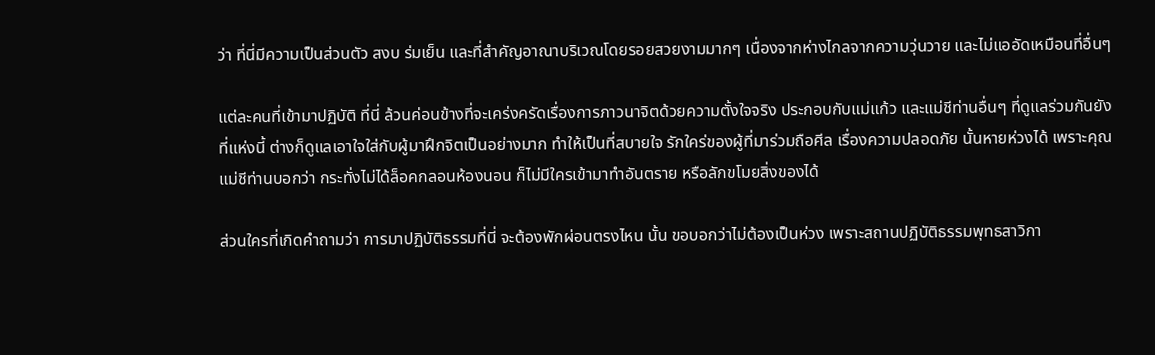ว่า ที่นี่มีความเป็นส่วนตัว สงบ ร่มเย็น และที่สำคัญอาณาบริเวณโดยรอยสวยงามมากๆ เนื่องจากห่างไกลจากความวุ่นวาย และไม่แออัดเหมือนที่อื่นๆ

แต่ละคนที่เข้ามาปฏิบัติ ที่นี่ ล้วนค่อนข้างที่จะเคร่งครัดเรื่องการภาวนาจิตด้วยความตั้งใจจริง ประกอบกับแม่แก้ว และแม่ชีท่านอื่นๆ ที่ดูแลร่วมกันยังที่แห่งนี้ ต่างก็ดูแลเอาใจใส่กับผู้มาฝึกจิตเป็นอย่างมาก ทำให้เป็นที่สบายใจ รักใคร่ของผู้ที่มาร่วมถือศีล เรื่องความปลอดภัย นั้นหายห่วงได้ เพราะคุณแม่ชีท่านบอกว่า กระทั่งไม่ได้ล็อคกลอนห้องนอน ก็ไม่มีใครเข้ามาทำอันตราย หรือลักขโมยสิ่งของได้

ส่วนใครที่เกิดคำถามว่า การมาปฏิบัติธรรมที่นี่ จะต้องพักผ่อนตรงไหน นั้น ขอบอกว่าไม่ต้องเป็นห่วง เพราะสถานปฏิบัติธรรมพุทธสาวิกา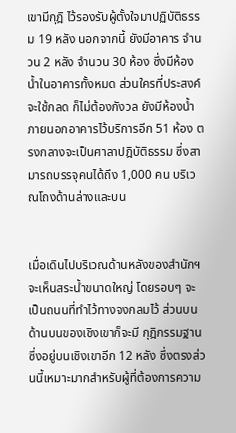เขามีกุฎิ ไว้รองรับผู้ตั้งใจมาปฏิบัติธรรม 19 หลัง นอกจากนี้ ยังมีอาคาร จำนวน 2 หลัง จำนวน 30 ห้อง ซึ่งมีห้องน้ำในอาคารทั้งหมด ส่วนใครที่ประสงค์จะใช้กลด ก็ไม่ต้องกังวล ยังมีห้องน้ำภายนอกอาคารไว้บริการอีก 51 ห้อง ตรงกลางจะเป็นศาลาปฎิบัติธรรม ซึ่งสามารถบรรจุคนได้ถึง 1,000 คน บริเวณโถงด้านล่างและบน


เมื่อเดินไปบริเวณด้านหลังของสำนักฯ จะเห็นสระน้ำขนาดใหญ่ โดยรอบๆ จะเป็นถนนที่ทำไว้ทางจงกลมไว้ ส่วนบนด้านบนของเชิงเขาก็จะมี กุฎิกรรมฐานซึ่งอยู่บนเชิงเขาอีก 12 หลัง ซึ่งตรงส่วนนี้เหมาะมากสำหรับผู้ที่ต้องการความ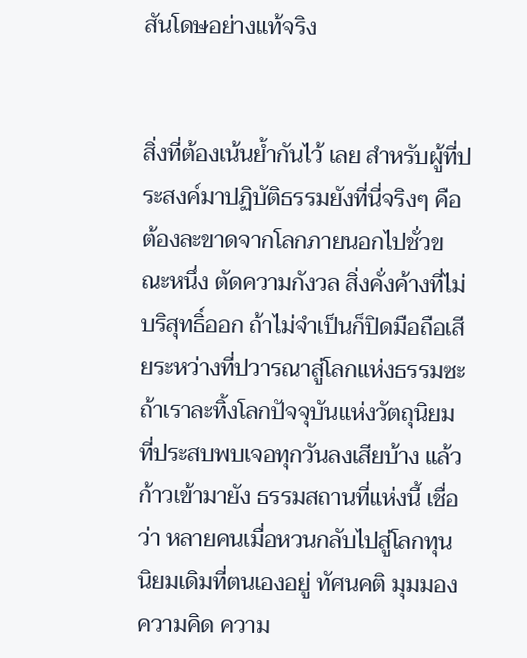สันโดษอย่างแท้จริง


สิ่งที่ต้องเน้นย้ำกันไว้ เลย สำหรับผู้ที่ประสงค์มาปฏิบัติธรรมยังที่นี่จริงๆ คือ ต้องละขาดจากโลกภายนอกไปชั่วขณะหนึ่ง ตัดความกังวล สิ่งคั่งค้างที่ไม่บริสุทธิ์ออก ถ้าไม่จำเป็นก็ปิดมือถือเสียระหว่างที่ปวารณาสู่โลกแห่งธรรมซะ ถ้าเราละทิ้งโลกปัจจุบันแห่งวัตถุนิยมที่ประสบพบเจอทุกวันลงเสียบ้าง แล้วก้าวเข้ามายัง ธรรมสถานที่แห่งนี้ เชื่อว่า หลายคนเมื่อหวนกลับไปสู่โลกทุนนิยมเดิมที่ตนเองอยู่ ทัศนคติ มุมมอง ความคิด ความ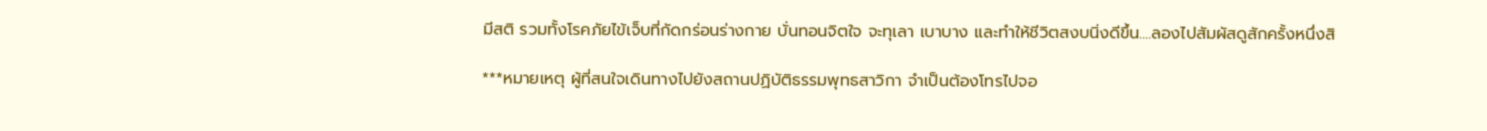มีสติ รวมทั้งโรคภัยไข้เจ็บที่กัดกร่อนร่างกาย บั่นทอนจิตใจ จะทุเลา เบาบาง และทำให้ชีวิตสงบนิ่งดีขึ้น....ลองไปสัมผัสดูสักครั้งหนึ่งสิ

***หมายเหตุ ผู้ที่สนใจเดินทางไปยังสถานปฏิบัติธรรมพุทธสาวิกา จำเป็นต้องโทรไปจอ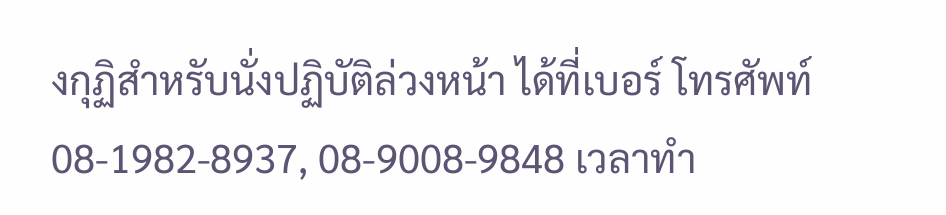งกุฏิสำหรับนั่งปฏิบัติล่วงหน้า ได้ที่เบอร์ โทรศัพท์ 08-1982-8937, 08-9008-9848 เวลาทำ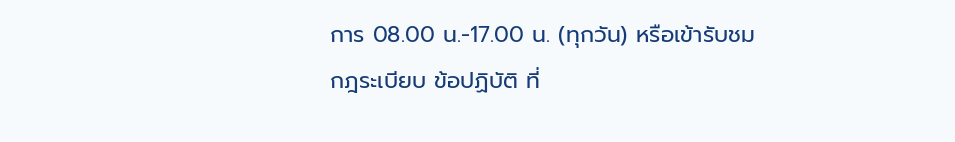การ 08.00 น.-17.00 น. (ทุกวัน) หรือเข้ารับชมกฎระเบียบ ข้อปฏิบัติ ที่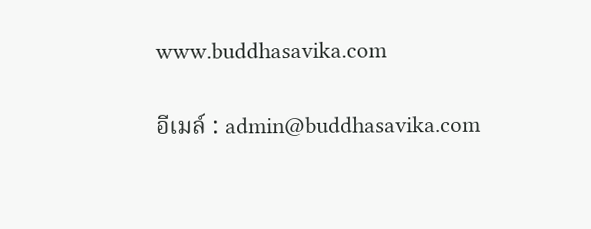www.buddhasavika.com

อีเมล์ : admin@buddhasavika.com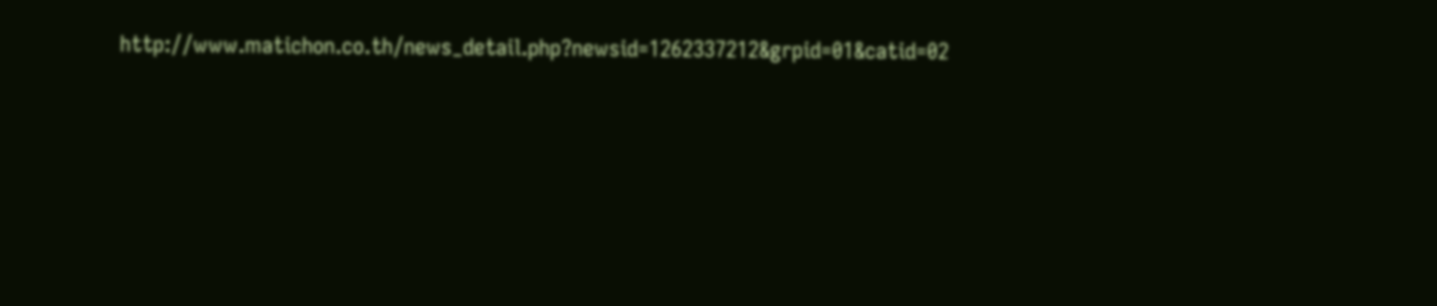http://www.matichon.co.th/news_detail.php?newsid=1262337212&grpid=01&catid=02